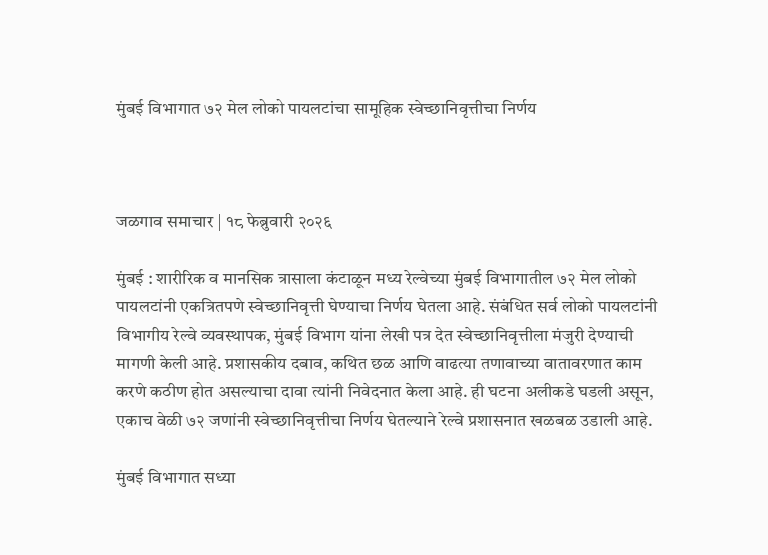मुंबई विभागात ७२ मेल लोको पायलटांचा सामूहिक स्वेच्छानिवृत्तीचा निर्णय



जळगाव समाचार | १८ फेब्रुवारी २०२६

मुंबई : शारीरिक व मानसिक त्रासाला कंटाळून मध्य रेल्वेच्या मुंबई विभागातील ७२ मेल लोको पायलटांनी एकत्रितपणे स्वेच्छानिवृत्ती घेण्याचा निर्णय घेतला आहे. संबंधित सर्व लोको पायलटांनी विभागीय रेल्वे व्यवस्थापक, मुंबई विभाग यांना लेखी पत्र देत स्वेच्छानिवृत्तीला मंजुरी देण्याची मागणी केली आहे. प्रशासकीय दबाव, कथित छळ आणि वाढत्या तणावाच्या वातावरणात काम करणे कठीण होत असल्याचा दावा त्यांनी निवेदनात केला आहे. ही घटना अलीकडे घडली असून, एकाच वेळी ७२ जणांनी स्वेच्छानिवृत्तीचा निर्णय घेतल्याने रेल्वे प्रशासनात खळबळ उडाली आहे.

मुंबई विभागात सध्या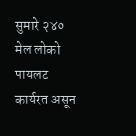सुमारे २४० मेल लोको पायलट कार्यरत असून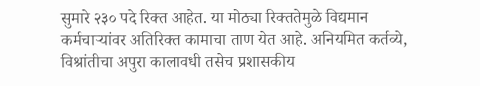सुमारे २३० पदे रिक्त आहेत. या मोठ्या रिक्ततेमुळे विद्यमान कर्मचाऱ्यांवर अतिरिक्त कामाचा ताण येत आहे. अनियमित कर्तव्ये, विश्रांतीचा अपुरा कालावधी तसेच प्रशासकीय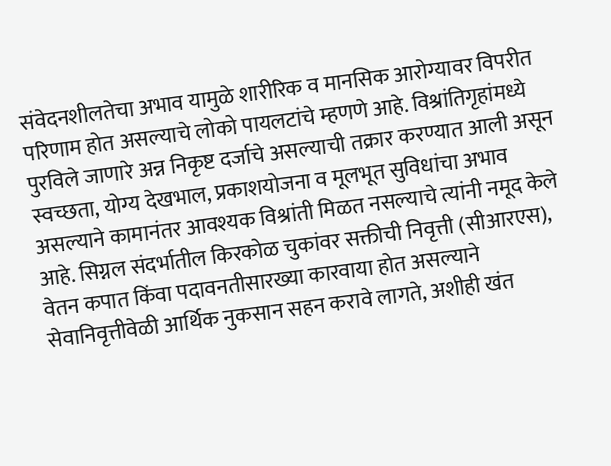संवेदनशीलतेचा अभाव यामुळे शारीरिक व मानसिक आरोग्यावर विपरीत परिणाम होत असल्याचे लोको पायलटांचे म्हणणे आहे. विश्रांतिगृहांमध्ये पुरविले जाणारे अन्न निकृष्ट दर्जाचे असल्याची तक्रार करण्यात आली असून स्वच्छता, योग्य देखभाल, प्रकाशयोजना व मूलभूत सुविधांचा अभाव असल्याने कामानंतर आवश्यक विश्रांती मिळत नसल्याचे त्यांनी नमूद केले आहे. सिग्नल संदर्भातील किरकोळ चुकांवर सक्तीची निवृत्ती (सीआरएस), वेतन कपात किंवा पदावनतीसारख्या कारवाया होत असल्याने सेवानिवृत्तीवेळी आर्थिक नुकसान सहन करावे लागते, अशीही खंत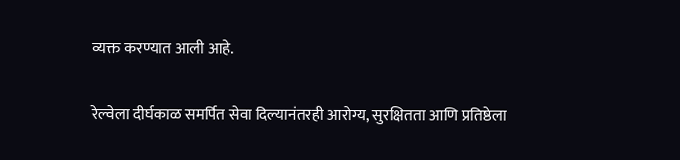व्यक्त करण्यात आली आहे.

रेल्वेला दीर्घकाळ समर्पित सेवा दिल्यानंतरही आरोग्य, सुरक्षितता आणि प्रतिष्ठेला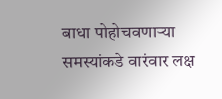बाधा पोहोचवणाऱ्या समस्यांकडे वारंवार लक्ष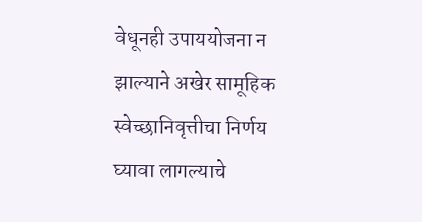वेधूनही उपाययोजना न झाल्याने अखेर सामूहिक स्वेच्छानिवृत्तीचा निर्णय घ्यावा लागल्याचे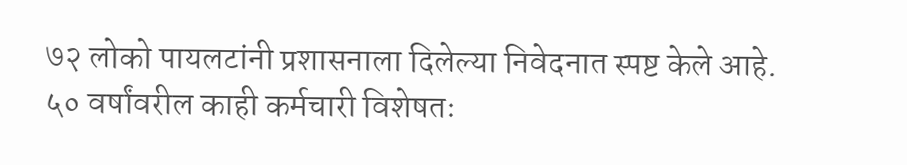७२ लोको पायलटांनी प्रशासनाला दिलेल्या निवेदनात स्पष्ट केले आहे. ५० वर्षांवरील काही कर्मचारी विशेषतः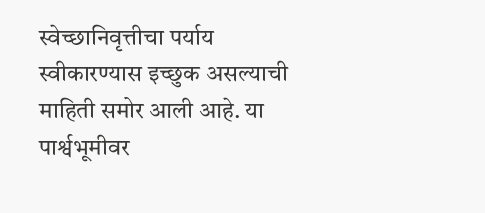स्वेच्छानिवृत्तीचा पर्याय स्वीकारण्यास इच्छुक असल्याची माहिती समोर आली आहे. या पार्श्वभूमीवर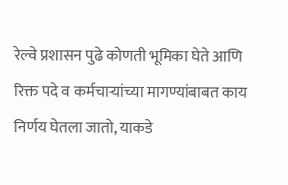रेल्वे प्रशासन पुढे कोणती भूमिका घेते आणि रिक्त पदे व कर्मचाऱ्यांच्या मागण्यांबाबत काय निर्णय घेतला जातो, याकडे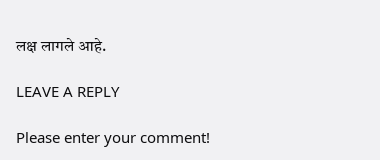लक्ष लागले आहे.

LEAVE A REPLY

Please enter your comment!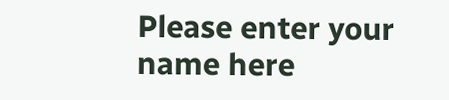Please enter your name here